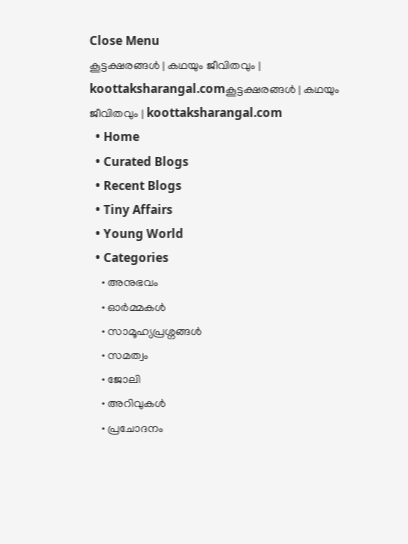Close Menu
കൂട്ടക്ഷരങ്ങൾ | കഥയും ജീവിതവും | koottaksharangal.comകൂട്ടക്ഷരങ്ങൾ | കഥയും ജീവിതവും | koottaksharangal.com
  • Home
  • Curated Blogs
  • Recent Blogs
  • Tiny Affairs
  • Young World
  • Categories
    • അനുഭവം
    • ഓർമ്മകൾ
    • സാമൂഹ്യപ്രശ്നങ്ങൾ
    • സമത്വം
    • ജോലി
    • അറിവുകൾ
    • പ്രചോദനം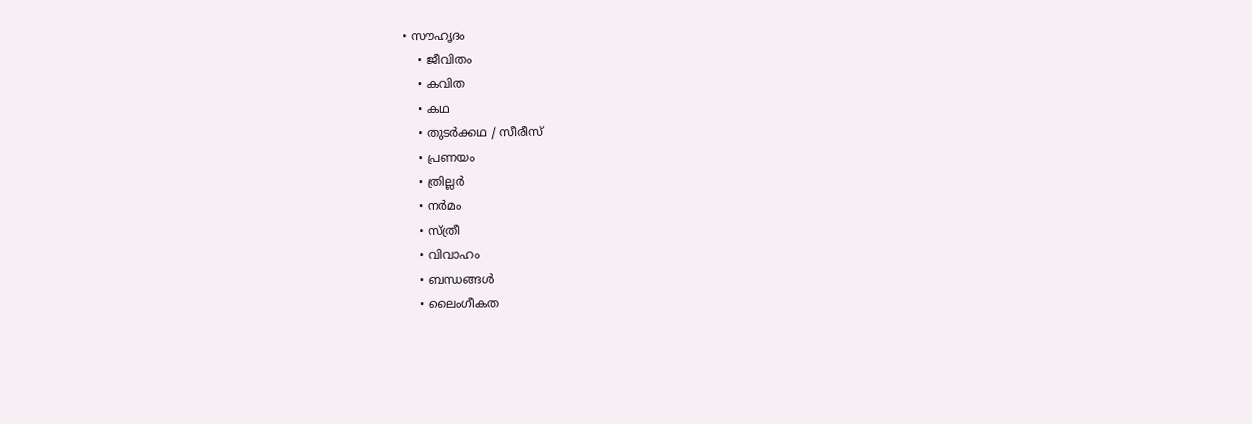• സൗഹൃദം
    • ജീവിതം
    • കവിത
    • കഥ
    • തുടർക്കഥ / സീരീസ്
    • പ്രണയം
    • ത്രില്ലർ
    • നര്‍മം
    • സ്ത്രീ
    • വിവാഹം
    • ബന്ധങ്ങൾ
    • ലൈംഗീകത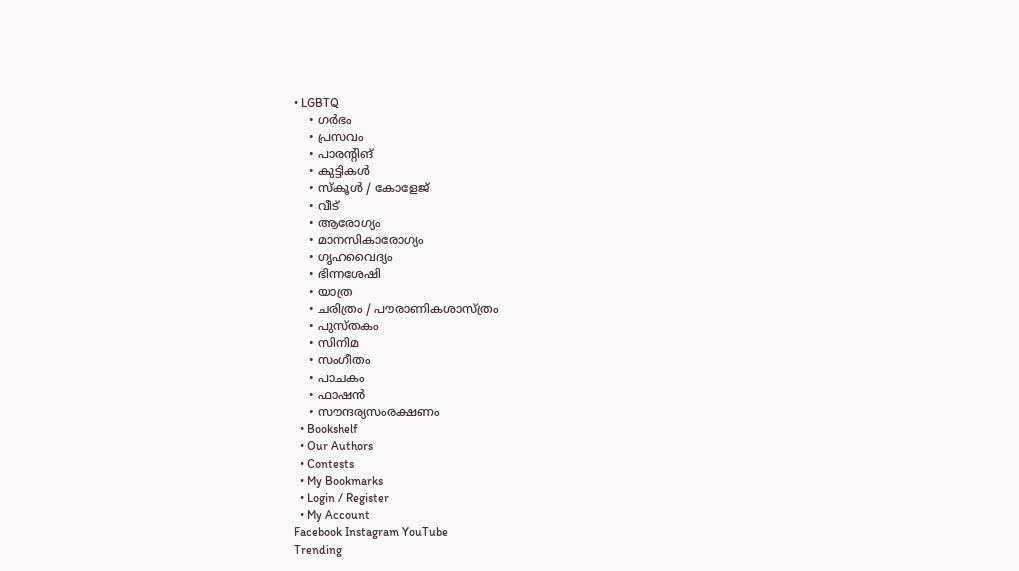• LGBTQ
    • ഗർഭം
    • പ്രസവം
    • പാരന്റിങ്
    • കുട്ടികൾ
    • സ്‌കൂൾ / കോളേജ്
    • വീട്
    • ആരോഗ്യം
    • മാനസികാരോഗ്യം
    • ഗൃഹവൈദ്യം
    • ഭിന്നശേഷി
    • യാത്ര
    • ചരിത്രം / പൗരാണികശാസ്ത്രം
    • പുസ്‌തകം
    • സിനിമ
    • സംഗീതം
    • പാചകം
    • ഫാഷൻ
    • സൗന്ദര്യസംരക്ഷണം
  • Bookshelf
  • Our Authors
  • Contests
  • My Bookmarks
  • Login / Register
  • My Account
Facebook Instagram YouTube
Trending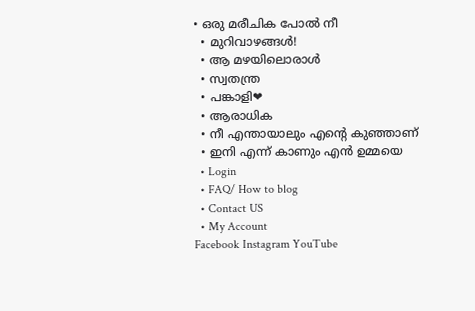• ഒരു മരീചിക പോൽ നീ
  • മുറിവാഴങ്ങൾ!
  • ആ മഴയിലൊരാൾ
  • സ്വതന്ത്ര
  • പങ്കാളി❤
  • ആരാധിക
  • നീ എന്തായാലും എന്റെ കുഞ്ഞാണ്
  • ഇനി എന്ന് കാണും എൻ ഉമ്മയെ
  • Login
  • FAQ/ How to blog
  • Contact US
  • My Account
Facebook Instagram YouTube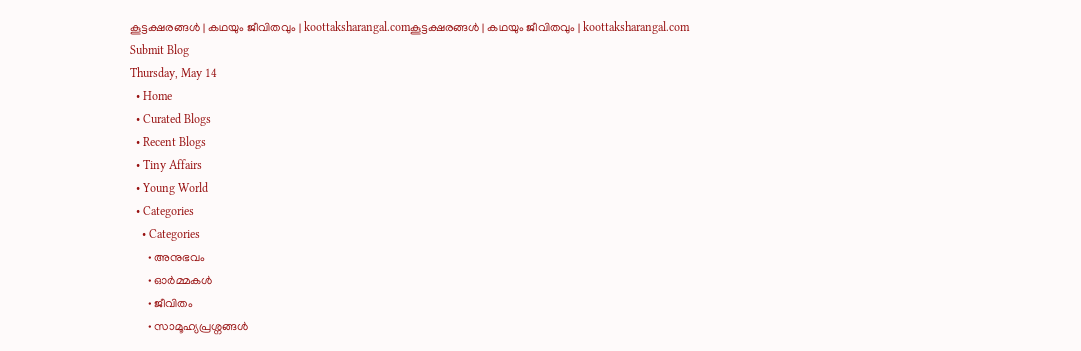കൂട്ടക്ഷരങ്ങൾ | കഥയും ജീവിതവും | koottaksharangal.comകൂട്ടക്ഷരങ്ങൾ | കഥയും ജീവിതവും | koottaksharangal.com
Submit Blog
Thursday, May 14
  • Home
  • Curated Blogs
  • Recent Blogs
  • Tiny Affairs
  • Young World
  • Categories
    • Categories
      • അനുഭവം
      • ഓർമ്മകൾ
      • ജീവിതം
      • സാമൂഹ്യപ്രശ്നങ്ങൾ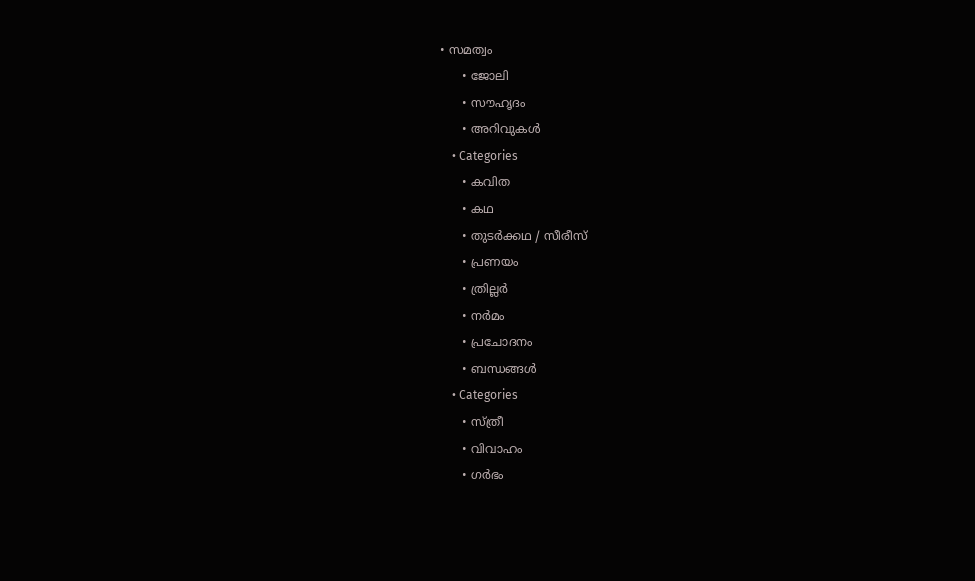• സമത്വം
      • ജോലി
      • സൗഹൃദം
      • അറിവുകൾ
    • Categories
      • കവിത
      • കഥ
      • തുടർക്കഥ / സീരീസ്
      • പ്രണയം
      • ത്രില്ലർ
      • നര്‍മം
      • പ്രചോദനം
      • ബന്ധങ്ങൾ
    • Categories
      • സ്ത്രീ
      • വിവാഹം
      • ഗർഭം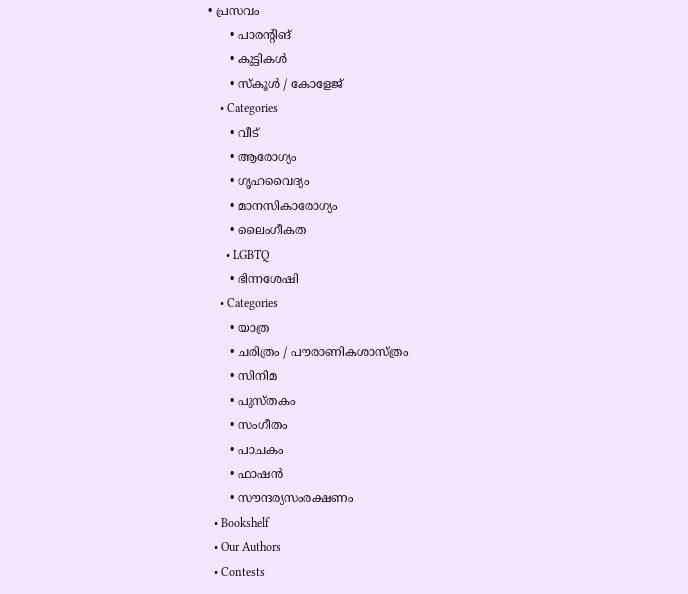• പ്രസവം
      • പാരന്റിങ്
      • കുട്ടികൾ
      • സ്‌കൂൾ / കോളേജ്
    • Categories
      • വീട്
      • ആരോഗ്യം
      • ഗൃഹവൈദ്യം
      • മാനസികാരോഗ്യം
      • ലൈംഗീകത
      • LGBTQ
      • ഭിന്നശേഷി
    • Categories
      • യാത്ര
      • ചരിത്രം / പൗരാണികശാസ്ത്രം
      • സിനിമ
      • പുസ്‌തകം
      • സംഗീതം
      • പാചകം
      • ഫാഷൻ
      • സൗന്ദര്യസംരക്ഷണം
  • Bookshelf
  • Our Authors
  • Contests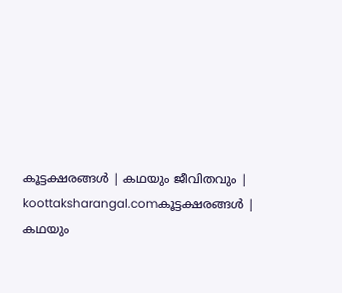കൂട്ടക്ഷരങ്ങൾ | കഥയും ജീവിതവും | koottaksharangal.comകൂട്ടക്ഷരങ്ങൾ | കഥയും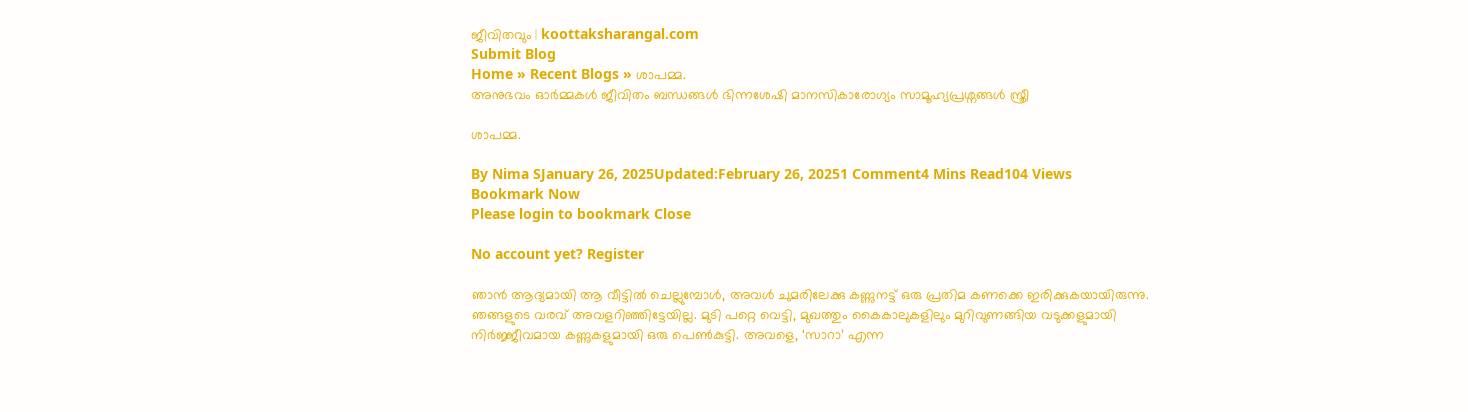ജീവിതവും | koottaksharangal.com
Submit Blog
Home » Recent Blogs » ശാപമ്മ.
അനുഭവം ഓർമ്മകൾ ജീവിതം ബന്ധങ്ങൾ ഭിന്നശേഷി മാനസികാരോഗ്യം സാമൂഹ്യപ്രശ്നങ്ങൾ സ്ത്രീ

ശാപമ്മ.

By Nima SJanuary 26, 2025Updated:February 26, 20251 Comment4 Mins Read104 Views
Bookmark Now
Please login to bookmark Close

No account yet? Register

ഞാൻ ആദ്യമായി ആ വീട്ടിൽ ചെല്ലുമ്പോൾ, അവൾ ചുമരിലേക്കു കണ്ണുനട്ട് ഒരു പ്രതിമ കണക്കെ ഇരിക്കുകയായിരുന്നു. ഞങ്ങളുടെ വരവ് അവളറിഞ്ഞിട്ടേയില്ല. മുടി പറ്റെ വെട്ടി, മുഖത്തും കൈകാലുകളിലും മുറിവുണങ്ങിയ വടുക്കളുമായി നിർജ്ജീവമായ കണ്ണുകളുമായി ഒരു പെൺകുട്ടി. അവളെ, ‘സാറാ’ എന്ന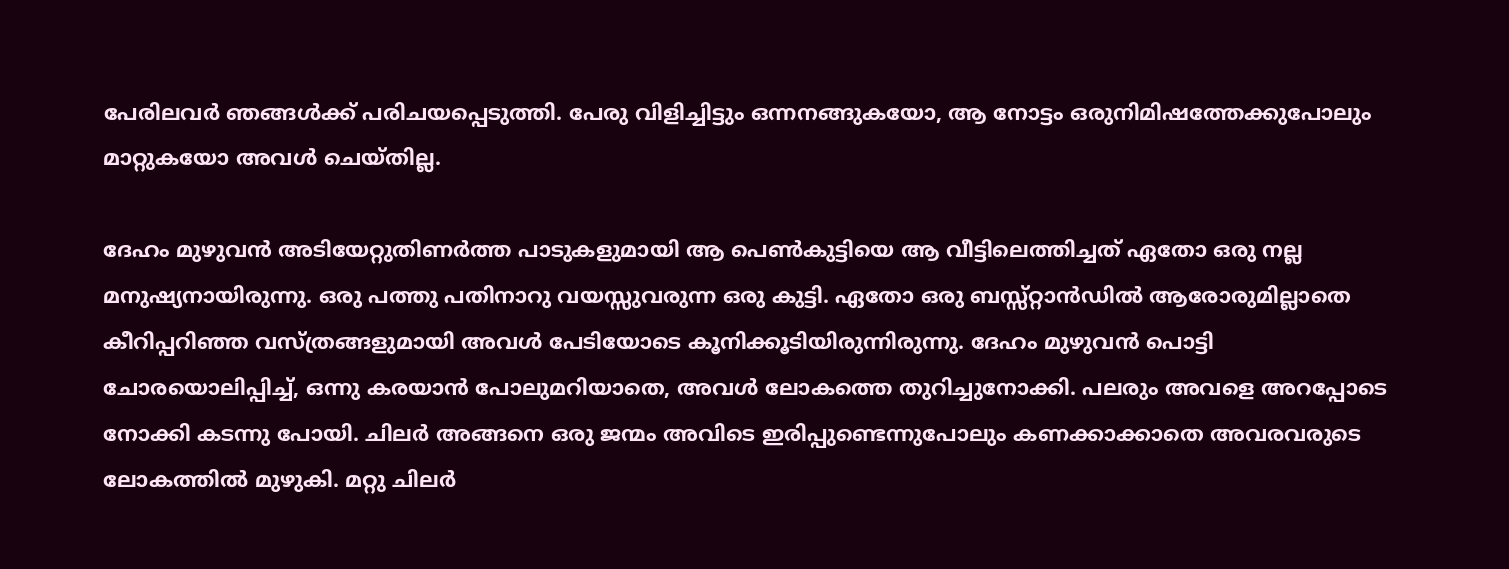പേരിലവർ ഞങ്ങൾക്ക് പരിചയപ്പെടുത്തി. പേരു വിളിച്ചിട്ടും ഒന്നനങ്ങുകയോ, ആ നോട്ടം ഒരുനിമിഷത്തേക്കുപോലും മാറ്റുകയോ അവൾ ചെയ്തില്ല.

ദേഹം മുഴുവൻ അടിയേറ്റുതിണർത്ത പാടുകളുമായി ആ പെൺകുട്ടിയെ ആ വീട്ടിലെത്തിച്ചത് ഏതോ ഒരു നല്ല മനുഷ്യനായിരുന്നു. ഒരു പത്തു പതിനാറു വയസ്സുവരുന്ന ഒരു കുട്ടി. ഏതോ ഒരു ബസ്സ്റ്റാൻഡിൽ ആരോരുമില്ലാതെ കീറിപ്പറിഞ്ഞ വസ്ത്രങ്ങളുമായി അവൾ പേടിയോടെ കൂനിക്കൂടിയിരുന്നിരുന്നു. ദേഹം മുഴുവൻ പൊട്ടി ചോരയൊലിപ്പിച്ച്, ഒന്നു കരയാൻ പോലുമറിയാതെ, അവൾ ലോകത്തെ തുറിച്ചുനോക്കി. പലരും അവളെ അറപ്പോടെ നോക്കി കടന്നു പോയി. ചിലർ അങ്ങനെ ഒരു ജന്മം അവിടെ ഇരിപ്പുണ്ടെന്നുപോലും കണക്കാക്കാതെ അവരവരുടെ ലോകത്തിൽ മുഴുകി. മറ്റു ചിലർ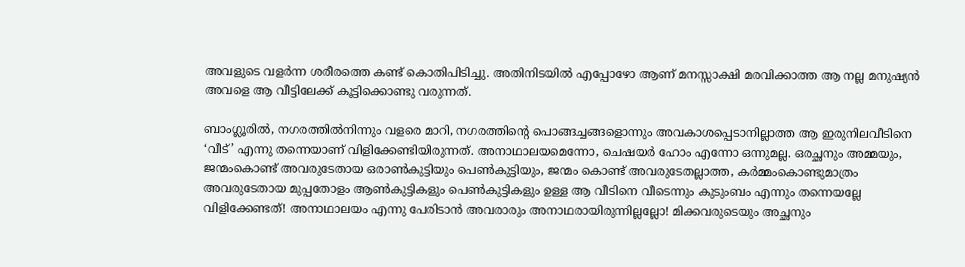അവളുടെ വളർന്ന ശരീരത്തെ കണ്ട് കൊതിപിടിച്ചു. അതിനിടയിൽ എപ്പോഴോ ആണ് മനസ്സാക്ഷി മരവിക്കാത്ത ആ നല്ല മനുഷ്യൻ അവളെ ആ വീട്ടിലേക്ക് കൂട്ടിക്കൊണ്ടു വരുന്നത്.

ബാംഗ്ലൂരിൽ, നഗരത്തിൽനിന്നും വളരെ മാറി, നഗരത്തിന്റെ പൊങ്ങച്ചങ്ങളൊന്നും അവകാശപ്പെടാനില്ലാത്ത ആ ഇരുനിലവീടിനെ ‘വീട്’ എന്നു തന്നെയാണ് വിളിക്കേണ്ടിയിരുന്നത്. അനാഥാലയമെന്നോ, ചെഷയർ ഹോം എന്നോ ഒന്നുമല്ല. ഒരച്ഛനും അമ്മയും, ജന്മംകൊണ്ട് അവരുടേതായ ഒരാൺകുട്ടിയും പെൺകുട്ടിയും, ജന്മം കൊണ്ട് അവരുടേതല്ലാത്ത, കർമ്മംകൊണ്ടുമാത്രം അവരുടേതായ മുപ്പതോളം ആൺകുട്ടികളും പെൺകുട്ടികളും ഉള്ള ആ വീടിനെ വീടെന്നും കുടുംബം എന്നും തന്നെയല്ലേ വിളിക്കേണ്ടത്‌! അനാഥാലയം എന്നു പേരിടാൻ അവരാരും അനാഥരായിരുന്നില്ലല്ലോ! മിക്കവരുടെയും അച്ഛനും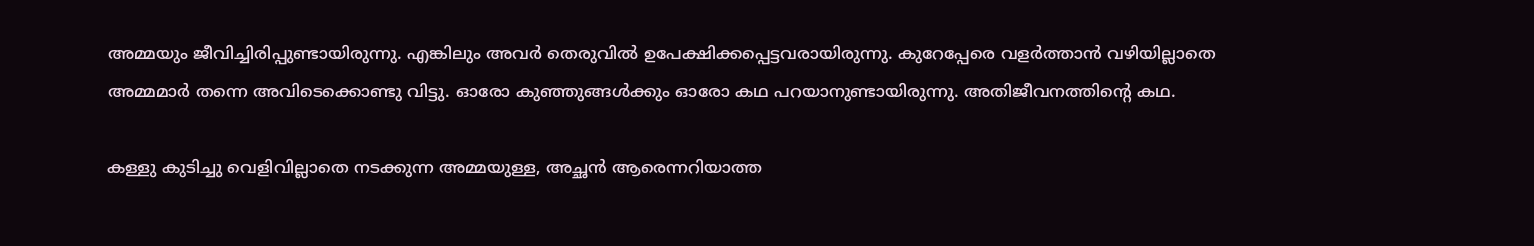അമ്മയും ജീവിച്ചിരിപ്പുണ്ടായിരുന്നു. എങ്കിലും അവർ തെരുവിൽ ഉപേക്ഷിക്കപ്പെട്ടവരായിരുന്നു. കുറേപ്പേരെ വളർത്താൻ വഴിയില്ലാതെ അമ്മമാർ തന്നെ അവിടെക്കൊണ്ടു വിട്ടു. ഓരോ കുഞ്ഞുങ്ങൾക്കും ഓരോ കഥ പറയാനുണ്ടായിരുന്നു. അതിജീവനത്തിന്റെ കഥ.

കള്ളു കുടിച്ചു വെളിവില്ലാതെ നടക്കുന്ന അമ്മയുള്ള, അച്ഛൻ ആരെന്നറിയാത്ത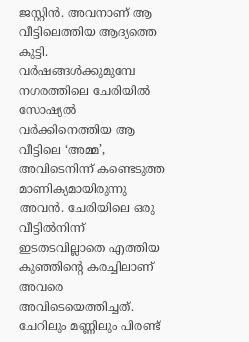ജസ്റ്റിൻ. അവനാണ് ആ വീട്ടിലെത്തിയ ആദ്യത്തെ കുട്ടി. വർഷങ്ങൾക്കുമുമ്പേ നഗരത്തിലെ ചേരിയിൽ സോഷ്യൽ വർക്കിനെത്തിയ ആ വീട്ടിലെ ‘അമ്മ’, അവിടെനിന്ന് കണ്ടെടുത്ത മാണിക്യമായിരുന്നു അവൻ. ചേരിയിലെ ഒരു വീട്ടിൽനിന്ന് ഇടതടവില്ലാതെ എത്തിയ കുഞ്ഞിന്റെ കരച്ചിലാണ് അവരെ അവിടെയെത്തിച്ചത്. ചേറിലും മണ്ണിലും പിരണ്ട്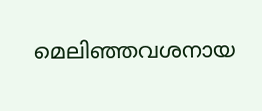മെലിഞ്ഞവശനായ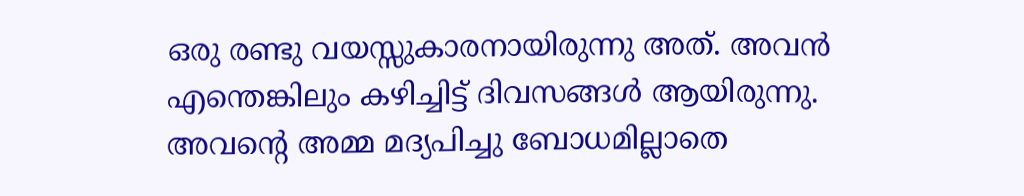ഒരു രണ്ടു വയസ്സുകാരനായിരുന്നു അത്. അവൻ എന്തെങ്കിലും കഴിച്ചിട്ട് ദിവസങ്ങൾ ആയിരുന്നു. അവന്റെ അമ്മ മദ്യപിച്ചു ബോധമില്ലാതെ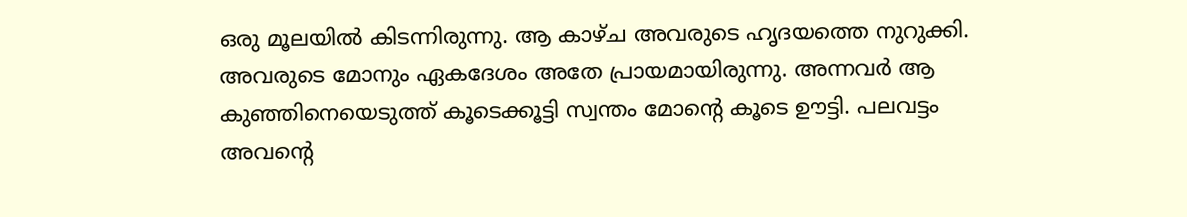ഒരു മൂലയിൽ കിടന്നിരുന്നു. ആ കാഴ്ച അവരുടെ ഹൃദയത്തെ നുറുക്കി. അവരുടെ മോനും ഏകദേശം അതേ പ്രായമായിരുന്നു. അന്നവർ ആ കുഞ്ഞിനെയെടുത്ത് കൂടെക്കൂട്ടി സ്വന്തം മോന്റെ കൂടെ ഊട്ടി. പലവട്ടം അവന്റെ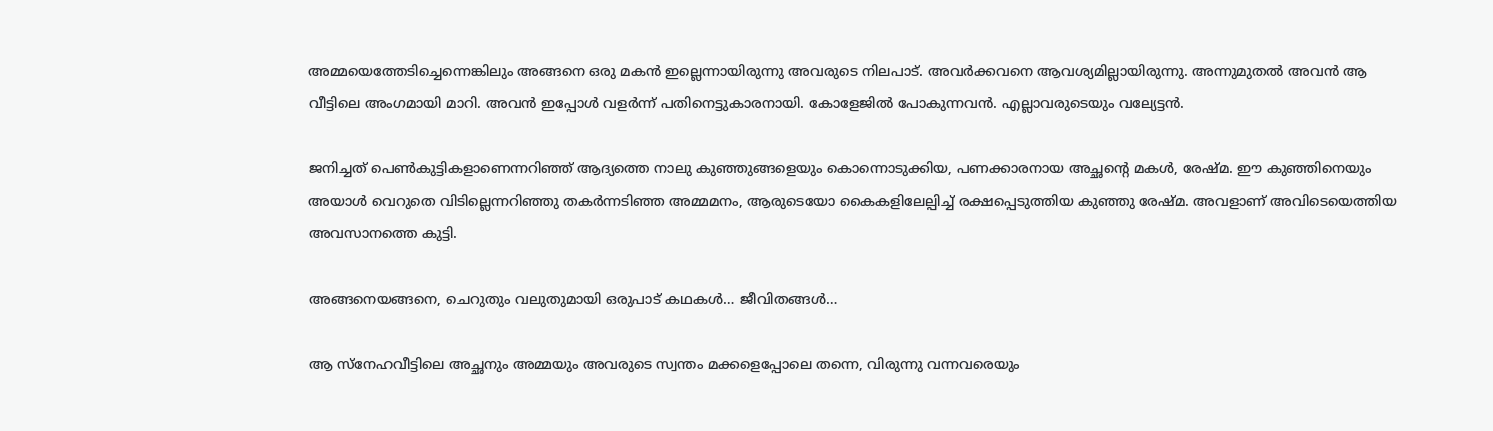അമ്മയെത്തേടിച്ചെന്നെങ്കിലും അങ്ങനെ ഒരു മകൻ ഇല്ലെന്നായിരുന്നു അവരുടെ നിലപാട്. അവർക്കവനെ ആവശ്യമില്ലായിരുന്നു. അന്നുമുതൽ അവൻ ആ വീട്ടിലെ അംഗമായി മാറി. അവൻ ഇപ്പോൾ വളർന്ന് പതിനെട്ടുകാരനായി. കോളേജിൽ പോകുന്നവൻ. എല്ലാവരുടെയും വല്യേട്ടൻ.

ജനിച്ചത് പെൺകുട്ടികളാണെന്നറിഞ്ഞ് ആദ്യത്തെ നാലു കുഞ്ഞുങ്ങളെയും കൊന്നൊടുക്കിയ, പണക്കാരനായ അച്ഛന്റെ മകൾ, രേഷ്മ. ഈ കുഞ്ഞിനെയും അയാൾ വെറുതെ വിടില്ലെന്നറിഞ്ഞു തകർന്നടിഞ്ഞ അമ്മമനം, ആരുടെയോ കൈകളിലേല്പിച്ച് രക്ഷപ്പെടുത്തിയ കുഞ്ഞു രേഷ്മ. അവളാണ് അവിടെയെത്തിയ അവസാനത്തെ കുട്ടി.

അങ്ങനെയങ്ങനെ, ചെറുതും വലുതുമായി ഒരുപാട് കഥകൾ… ജീവിതങ്ങൾ…

ആ സ്നേഹവീട്ടിലെ അച്ഛനും അമ്മയും അവരുടെ സ്വന്തം മക്കളെപ്പോലെ തന്നെ, വിരുന്നു വന്നവരെയും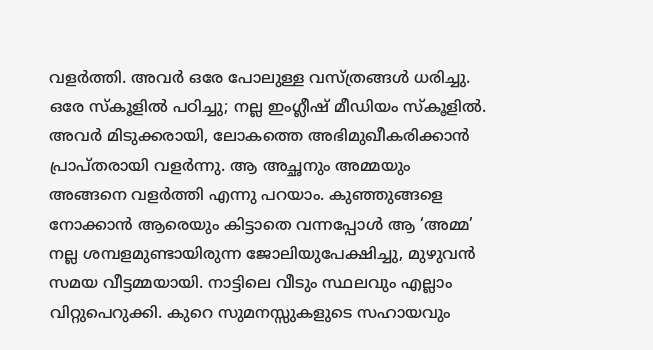വളർത്തി. അവർ ഒരേ പോലുള്ള വസ്ത്രങ്ങൾ ധരിച്ചു. ഒരേ സ്കൂളിൽ പഠിച്ചു; നല്ല ഇംഗ്ലീഷ് മീഡിയം സ്‌കൂളിൽ. അവർ മിടുക്കരായി, ലോകത്തെ അഭിമുഖീകരിക്കാൻ പ്രാപ്തരായി വളർന്നു. ആ അച്ഛനും അമ്മയും അങ്ങനെ വളർത്തി എന്നു പറയാം. കുഞ്ഞുങ്ങളെ നോക്കാൻ ആരെയും കിട്ടാതെ വന്നപ്പോൾ ആ ‘അമ്മ’ നല്ല ശമ്പളമുണ്ടായിരുന്ന ജോലിയുപേക്ഷിച്ചു, മുഴുവൻ സമയ വീട്ടമ്മയായി. നാട്ടിലെ വീടും സ്ഥലവും എല്ലാം വിറ്റുപെറുക്കി. കുറെ സുമനസ്സുകളുടെ സഹായവും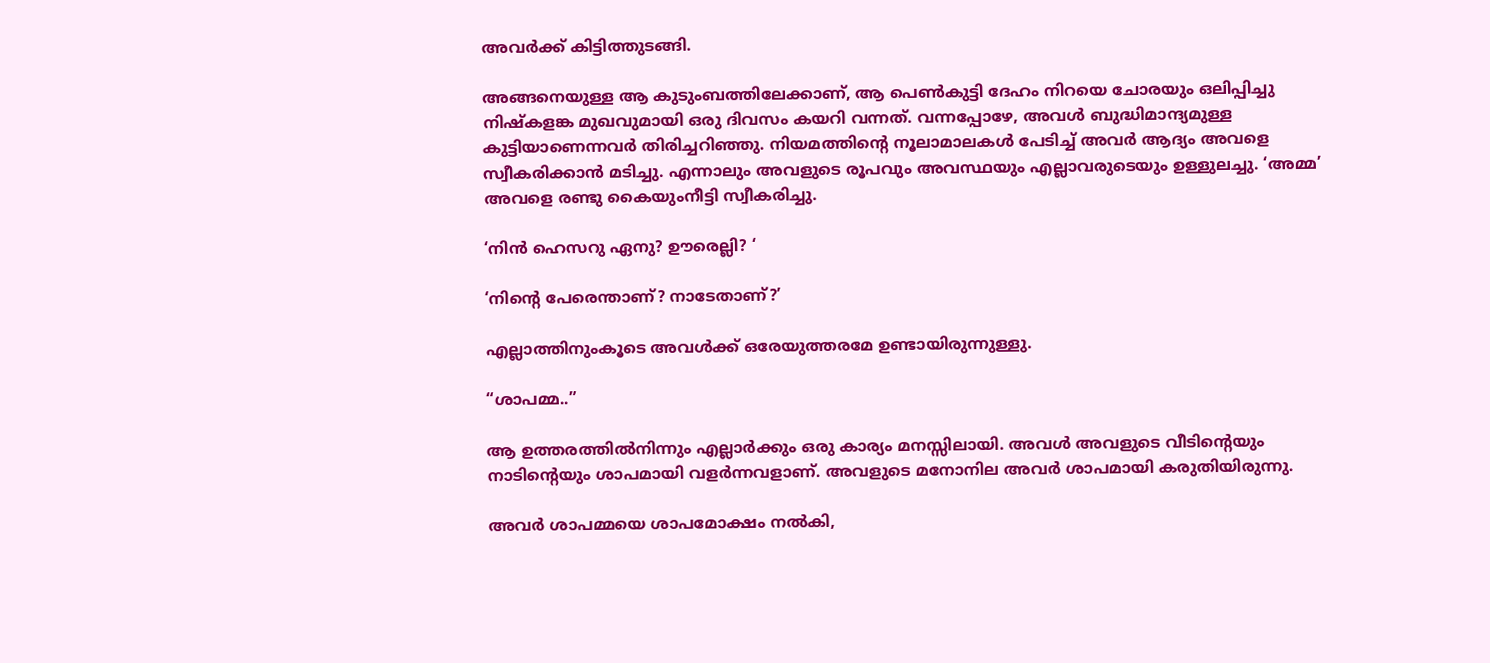അവർക്ക് കിട്ടിത്തുടങ്ങി.

അങ്ങനെയുള്ള ആ കുടുംബത്തിലേക്കാണ്, ആ പെൺകുട്ടി ദേഹം നിറയെ ചോരയും ഒലിപ്പിച്ചു നിഷ്കളങ്ക മുഖവുമായി ഒരു ദിവസം കയറി വന്നത്. വന്നപ്പോഴേ, അവൾ ബുദ്ധിമാന്ദ്യമുള്ള കുട്ടിയാണെന്നവർ തിരിച്ചറിഞ്ഞു. നിയമത്തിന്റെ നൂലാമാലകൾ പേടിച്ച് അവർ ആദ്യം അവളെ സ്വീകരിക്കാൻ മടിച്ചു. എന്നാലും അവളുടെ രൂപവും അവസ്ഥയും എല്ലാവരുടെയും ഉള്ളുലച്ചു. ‘അമ്മ’ അവളെ രണ്ടു കൈയുംനീട്ടി സ്വീകരിച്ചു.

‘നിൻ ഹെസറു ഏനു? ഊരെല്ലി? ‘

‘നിന്റെ പേരെന്താണ്? നാടേതാണ്?’

എല്ലാത്തിനുംകൂടെ അവൾക്ക് ഒരേയുത്തരമേ ഉണ്ടായിരുന്നുള്ളു.

“ശാപമ്മ..”

ആ ഉത്തരത്തിൽനിന്നും എല്ലാർക്കും ഒരു കാര്യം മനസ്സിലായി. അവൾ അവളുടെ വീടിന്റെയും നാടിന്റെയും ശാപമായി വളർന്നവളാണ്. അവളുടെ മനോനില അവർ ശാപമായി കരുതിയിരുന്നു.

അവർ ശാപമ്മയെ ശാപമോക്ഷം നൽകി,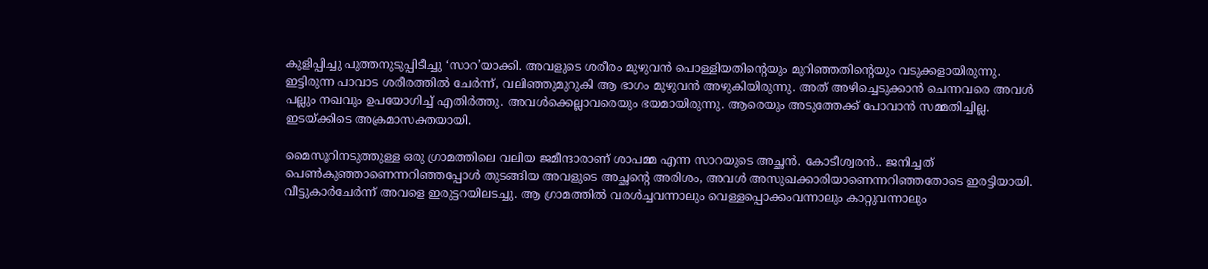കുളിപ്പിച്ചു പുത്തനുടുപ്പിടീച്ചു ‘സാറ’യാക്കി. അവളുടെ ശരീരം മുഴുവൻ പൊള്ളിയതിന്റെയും മുറിഞ്ഞതിന്റെയും വടുക്കളായിരുന്നു. ഇട്ടിരുന്ന പാവാട ശരീരത്തിൽ ചേർന്ന്, വലിഞ്ഞുമുറുകി ആ ഭാഗം മുഴുവൻ അഴുകിയിരുന്നു. അത് അഴിച്ചെടുക്കാൻ ചെന്നവരെ അവൾ പല്ലും നഖവും ഉപയോഗിച്ച് എതിർത്തു. അവൾക്കെല്ലാവരെയും ഭയമായിരുന്നു. ആരെയും അടുത്തേക്ക് പോവാൻ സമ്മതിച്ചില്ല. ഇടയ്ക്കിടെ അക്രമാസക്തയായി.

മൈസൂറിനടുത്തുള്ള ഒരു ഗ്രാമത്തിലെ വലിയ ജമീന്ദാരാണ് ശാപമ്മ എന്ന സാറയുടെ അച്ഛൻ. കോടീശ്വരൻ.. ജനിച്ചത് പെൺകുഞ്ഞാണെന്നറിഞ്ഞപ്പോൾ തുടങ്ങിയ അവളുടെ അച്ഛന്റെ അരിശം, അവൾ അസുഖക്കാരിയാണെന്നറിഞ്ഞതോടെ ഇരട്ടിയായി. വീട്ടുകാർചേർന്ന് അവളെ ഇരുട്ടറയിലടച്ചു. ആ ഗ്രാമത്തിൽ വരൾച്ചവന്നാലും വെള്ളപ്പൊക്കംവന്നാലും കാറ്റുവന്നാലും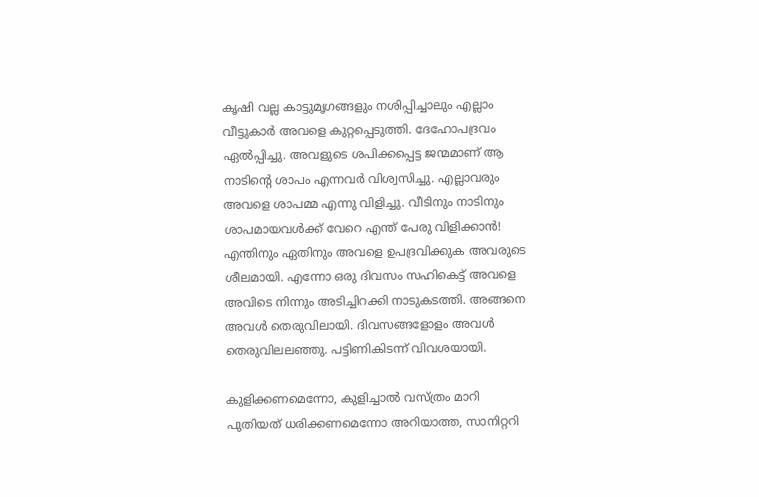കൃഷി വല്ല കാട്ടുമൃഗങ്ങളും നശിപ്പിച്ചാലും എല്ലാം വീട്ടുകാർ അവളെ കുറ്റപ്പെടുത്തി. ദേഹോപദ്രവം ഏൽപ്പിച്ചു. അവളുടെ ശപിക്കപ്പെട്ട ജന്മമാണ് ആ നാടിന്റെ ശാപം എന്നവർ വിശ്വസിച്ചു. എല്ലാവരും അവളെ ശാപമ്മ എന്നു വിളിച്ചു. വീടിനും നാടിനും ശാപമായവൾക്ക് വേറെ എന്ത് പേരു വിളിക്കാൻ! എന്തിനും ഏതിനും അവളെ ഉപദ്രവിക്കുക അവരുടെ ശീലമായി. എന്നോ ഒരു ദിവസം സഹികെട്ട് അവളെ അവിടെ നിന്നും അടിച്ചിറക്കി നാടുകടത്തി. അങ്ങനെ അവൾ തെരുവിലായി. ദിവസങ്ങളോളം അവൾ തെരുവിലലഞ്ഞു. പട്ടിണികിടന്ന് വിവശയായി.

കുളിക്കണമെന്നോ, കുളിച്ചാൽ വസ്ത്രം മാറി പുതിയത് ധരിക്കണമെന്നോ അറിയാത്ത, സാനിറ്ററി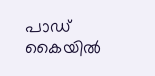പാഡ് കൈയിൽ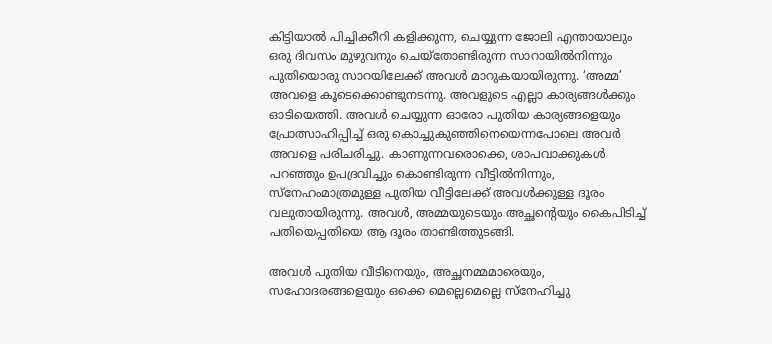കിട്ടിയാൽ പിച്ചിക്കീറി കളിക്കുന്ന, ചെയ്യുന്ന ജോലി എന്തായാലും ഒരു ദിവസം മുഴുവനും ചെയ്തോണ്ടിരുന്ന സാറായിൽനിന്നും പുതിയൊരു സാറയിലേക്ക് അവൾ മാറുകയായിരുന്നു. ‘അമ്മ’ അവളെ കൂടെക്കൊണ്ടുനടന്നു. അവളുടെ എല്ലാ കാര്യങ്ങൾക്കും ഓടിയെത്തി. അവൾ ചെയ്യുന്ന ഓരോ പുതിയ കാര്യങ്ങളെയും പ്രോത്സാഹിപ്പിച്ച് ഒരു കൊച്ചുകുഞ്ഞിനെയെന്നപോലെ അവർ അവളെ പരിചരിച്ചു. കാണുന്നവരൊക്കെ, ശാപവാക്കുകൾ പറഞ്ഞും ഉപദ്രവിച്ചും കൊണ്ടിരുന്ന വീട്ടിൽനിന്നും, സ്നേഹംമാത്രമുള്ള പുതിയ വീട്ടിലേക്ക് അവൾക്കുള്ള ദൂരം വലുതായിരുന്നു. അവൾ, അമ്മയുടെയും അച്ഛന്റെയും കൈപിടിച്ച് പതിയെപ്പതിയെ ആ ദൂരം താണ്ടിത്തുടങ്ങി.

അവൾ പുതിയ വീടിനെയും, അച്ഛനമ്മമാരെയും, സഹോദരങ്ങളെയും ഒക്കെ മെല്ലെമെല്ലെ സ്നേഹിച്ചു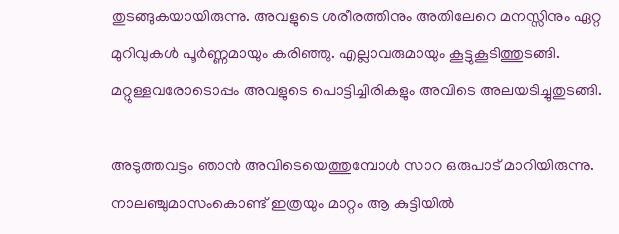തുടങ്ങുകയായിരുന്നു. അവളുടെ ശരീരത്തിനും അതിലേറെ മനസ്സിനും ഏറ്റ മുറിവുകൾ പൂർണ്ണമായും കരിഞ്ഞു. എല്ലാവരുമായും കൂട്ടുകൂടിത്തുടങ്ങി. മറ്റുള്ളവരോടൊപ്പം അവളുടെ പൊട്ടിച്ചിരികളും അവിടെ അലയടിച്ചുതുടങ്ങി.

അടുത്തവട്ടം ഞാൻ അവിടെയെത്തുമ്പോൾ സാറ ഒരുപാട് മാറിയിരുന്നു. നാലഞ്ചുമാസംകൊണ്ട് ഇത്രയും മാറ്റം ആ കുട്ടിയിൽ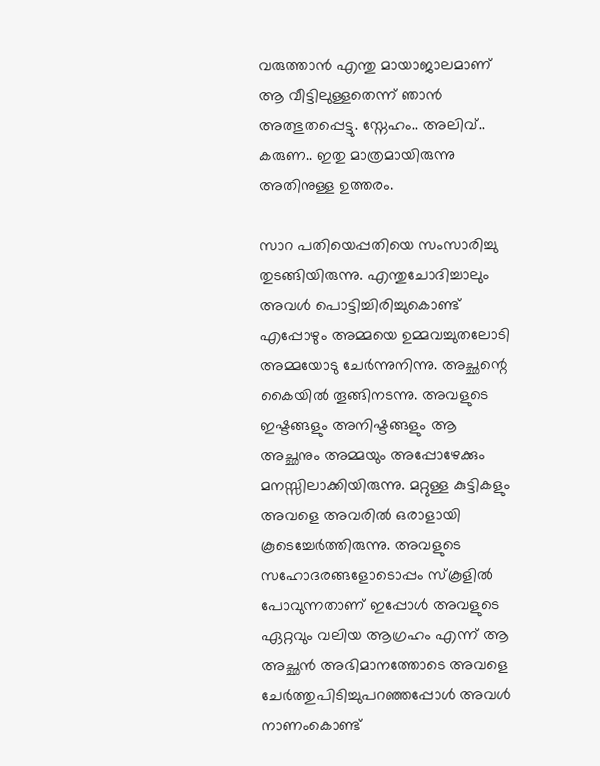വരുത്താൻ എന്തു മായാജാലമാണ് ആ വീട്ടിലുള്ളതെന്ന് ഞാൻ അത്ഭുതപ്പെട്ടു. സ്നേഹം.. അലിവ്.. കരുണ.. ഇതു മാത്രമായിരുന്നു അതിനുള്ള ഉത്തരം.

സാറ പതിയെപ്പതിയെ സംസാരിച്ചു തുടങ്ങിയിരുന്നു. എന്തുചോദിച്ചാലും അവൾ പൊട്ടിച്ചിരിച്ചുകൊണ്ട് എപ്പോഴും അമ്മയെ ഉമ്മവച്ചുതലോടി അമ്മയോടു ചേർന്നുനിന്നു. അച്ഛന്റെ കൈയിൽ തൂങ്ങിനടന്നു. അവളുടെ ഇഷ്ടങ്ങളും അനിഷ്ടങ്ങളും ആ അച്ഛനും അമ്മയും അപ്പോഴേക്കും മനസ്സിലാക്കിയിരുന്നു. മറ്റുള്ള കുട്ടികളും അവളെ അവരിൽ ഒരാളായി കൂടെച്ചേർത്തിരുന്നു. അവളുടെ സഹോദരങ്ങളോടൊപ്പം സ്‌കൂളിൽ പോവുന്നതാണ് ഇപ്പോൾ അവളുടെ ഏറ്റവും വലിയ ആഗ്രഹം എന്ന് ആ അച്ഛൻ അഭിമാനത്തോടെ അവളെ ചേർത്തുപിടിച്ചുപറഞ്ഞപ്പോൾ അവൾ നാണംകൊണ്ട്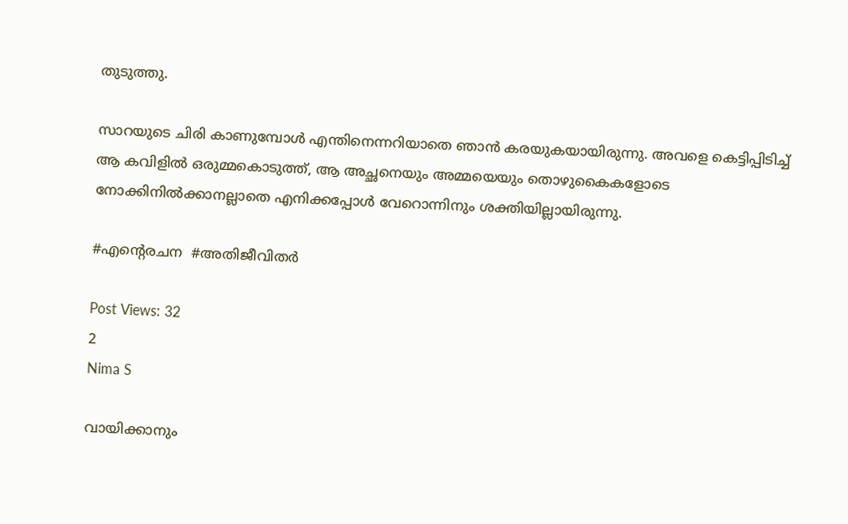തുടുത്തു.

സാറയുടെ ചിരി കാണുമ്പോൾ എന്തിനെന്നറിയാതെ ഞാൻ കരയുകയായിരുന്നു. അവളെ കെട്ടിപ്പിടിച്ച് ആ കവിളിൽ ഒരുമ്മകൊടുത്ത്, ആ അച്ഛനെയും അമ്മയെയും തൊഴുകൈകളോടെ നോക്കിനിൽക്കാനല്ലാതെ എനിക്കപ്പോൾ വേറൊന്നിനും ശക്തിയില്ലായിരുന്നു.

#എന്റെരചന  #അതിജീവിതർ

Post Views: 32
2
Nima S

വായിക്കാനും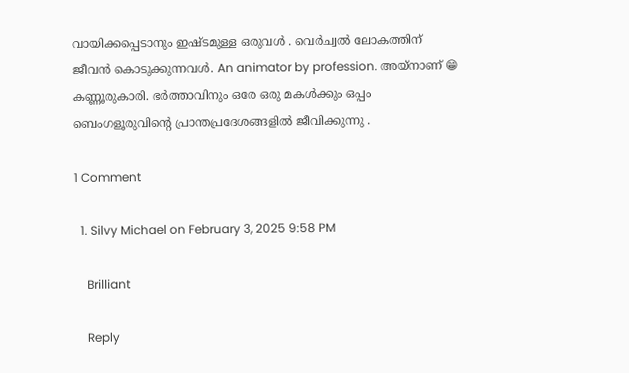വായിക്കപ്പെടാനും ഇഷ്ടമുള്ള ഒരുവൾ . വെർച്വൽ ലോകത്തിന് ജീവൻ കൊടുക്കുന്നവൾ. An animator by profession. അയ്‌നാണ് 😁 കണ്ണൂരുകാരി. ഭർത്താവിനും ഒരേ ഒരു മകൾക്കും ഒപ്പം ബെംഗളൂരുവിന്റെ പ്രാന്തപ്രദേശങ്ങളിൽ ജീവിക്കുന്നു .

1 Comment

  1. Silvy Michael on February 3, 2025 9:58 PM

    Brilliant

    Reply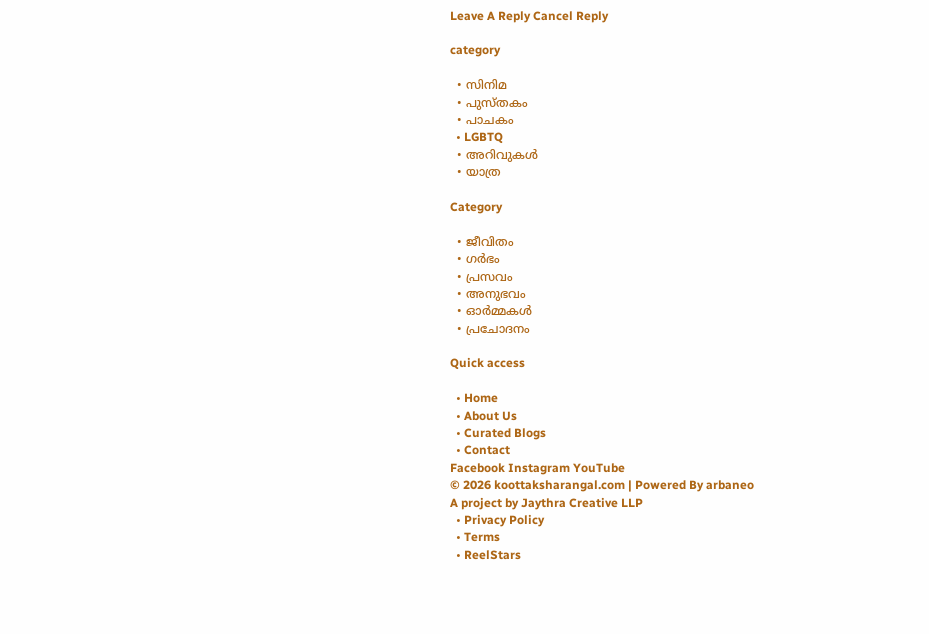Leave A Reply Cancel Reply

category

  • സിനിമ
  • പുസ്‌തകം
  • പാചകം
  • LGBTQ
  • അറിവുകൾ
  • യാത്ര

Category

  • ജീവിതം
  • ഗർഭം
  • പ്രസവം
  • അനുഭവം
  • ഓർമ്മകൾ
  • പ്രചോദനം

Quick access

  • Home
  • About Us
  • Curated Blogs
  • Contact
Facebook Instagram YouTube
© 2026 koottaksharangal.com | Powered By arbaneo
A project by Jaythra Creative LLP
  • Privacy Policy
  • Terms
  • ReelStars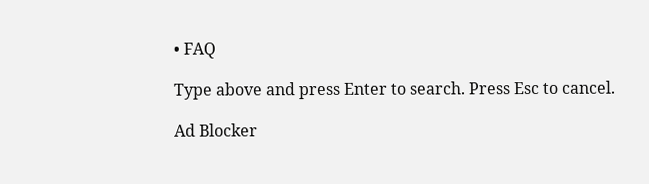• FAQ

Type above and press Enter to search. Press Esc to cancel.

Ad Blocker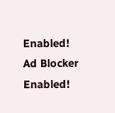Enabled!
Ad Blocker Enabled!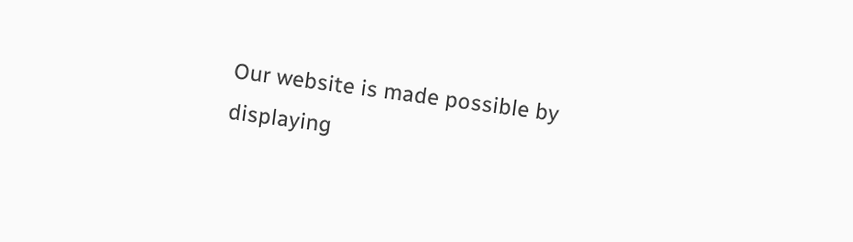Our website is made possible by displaying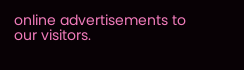online advertisements to our visitors.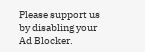Please support us by disabling your Ad Blocker.